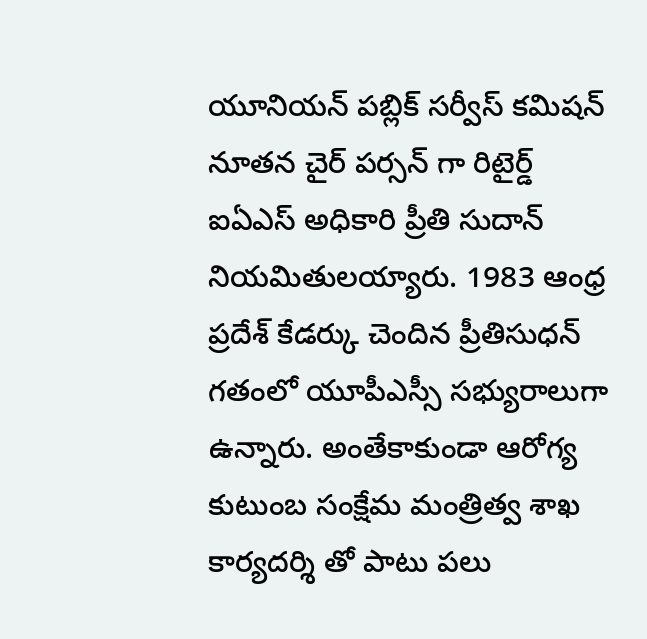యూనియన్ పబ్లిక్ సర్వీస్ కమిషన్ నూతన చైర్ పర్సన్ గా రిటైర్డ్ ఐఏఎస్ అధికారి ప్రీతి సుదాన్ నియమితులయ్యారు. 1983 ఆంధ్ర ప్రదేశ్ కేడర్కు చెందిన ప్రీతిసుధన్ గతంలో యూపీఎస్సీ సభ్యురాలుగా ఉన్నారు. అంతేకాకుండా ఆరోగ్య కుటుంబ సంక్షేమ మంత్రిత్వ శాఖ కార్యదర్శి తో పాటు పలు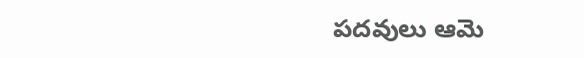పదవులు ఆమె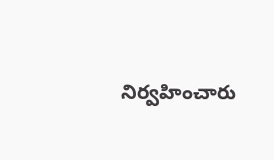నిర్వహించారు